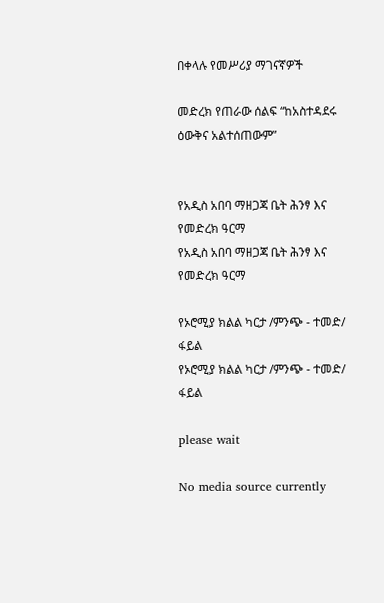በቀላሉ የመሥሪያ ማገናኛዎች

መድረክ የጠራው ሰልፍ “ከአስተዳደሩ ዕውቅና አልተሰጠውም”


የአዲስ አበባ ማዘጋጃ ቤት ሕንፃ እና የመድረክ ዓርማ
የአዲስ አበባ ማዘጋጃ ቤት ሕንፃ እና የመድረክ ዓርማ

የኦሮሚያ ክልል ካርታ /ምንጭ - ተመድ/ ፋይል
የኦሮሚያ ክልል ካርታ /ምንጭ - ተመድ/ ፋይል

please wait

No media source currently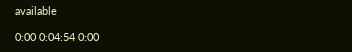available

0:00 0:04:54 0:00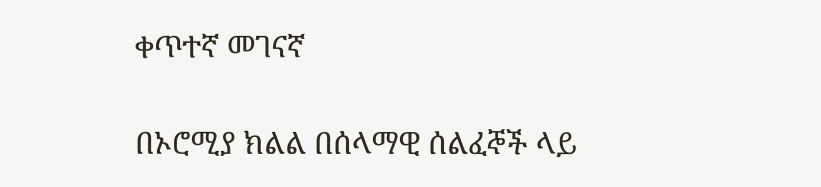ቀጥተኛ መገናኛ

በኦሮሚያ ክልል በሰላማዊ ሰልፈኞች ላይ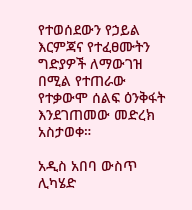የተወሰደውን የኃይል እርምጃና የተፈፀሙትን ግድያዎች ለማውገዝ በሚል የተጠራው የተቃውሞ ሰልፍ ዕንቅፋት እንደገጠመው መድረክ አስታወቀ።

አዲስ አበባ ውስጥ ሊካሄድ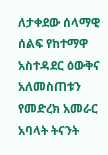ለታቀደው ሰላማዊ ሰልፍ የከተማዋ አስተዳደር ዕውቅና አለመስጠቱን የመድረክ አመራር አባላት ትናንት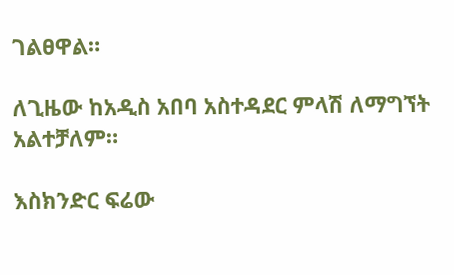ገልፀዋል።

ለጊዜው ከአዲስ አበባ አስተዳደር ምላሽ ለማግኘት አልተቻለም።

እስክንድር ፍሬው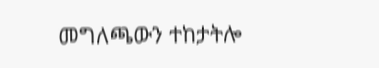መግለጫውን ተከታትሎ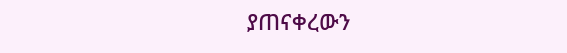ያጠናቀረውን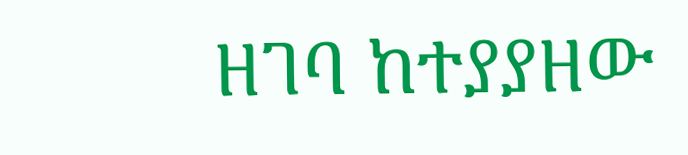ዘገባ ከተያያዘው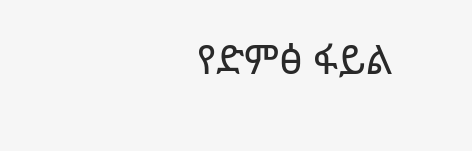የድምፅ ፋይል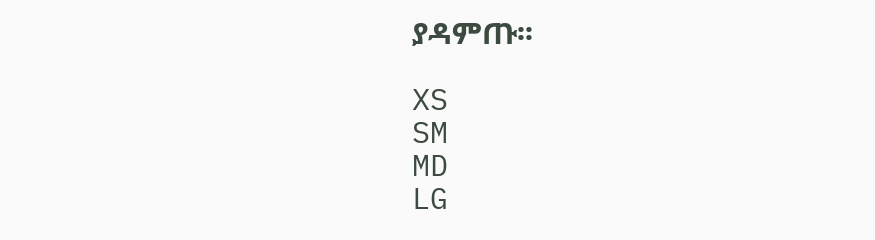ያዳምጡ፡፡

XS
SM
MD
LG